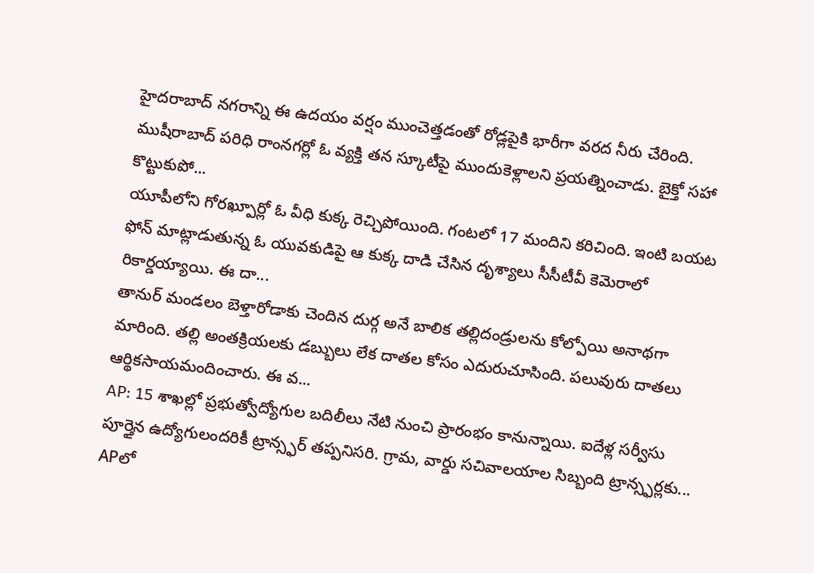హైదరాబాద్ నగరాన్ని ఈ ఉదయం వర్షం ముంచెత్తడంతో రోడ్లపైకి భారీగా వరద నీరు చేరింది. ముషీరాబాద్ పరిధి రాంనగర్లో ఓ వ్యక్తి తన స్కూటీపై ముందుకెళ్లాలని ప్రయత్నించాడు. బైక్తో సహా కొట్టుకుపో...
యూపీలోని గోరఖ్పూర్లో ఓ వీధి కుక్క రెచ్చిపోయింది. గంటలో 17 మందిని కరిచింది. ఇంటి బయట ఫోన్ మాట్లాడుతున్న ఓ యువకుడిపై ఆ కుక్క దాడి చేసిన దృశ్యాలు సీసీటీవీ కెమెరాలో రికార్డయ్యాయి. ఈ దా...
తానుర్ మండలం బెళ్తారోడాకు చెందిన దుర్గ అనే బాలిక తల్లిదండ్రులను కోల్పోయి అనాథగా మారింది. తల్లి అంతక్రియలకు డబ్బులు లేక దాతల కోసం ఎదురుచూసింది. పలువురు దాతలు ఆర్థికసాయమందించారు. ఈ వ...
AP: 15 శాఖల్లో ప్రభుత్వోద్యోగుల బదిలీలు నేటి నుంచి ప్రారంభం కానున్నాయి. ఐదేళ్ల సర్వీసు పూర్తైన ఉద్యోగులందరికీ ట్రాన్స్ఫర్ తప్పనిసరి. గ్రామ, వార్డు సచివాలయాల సిబ్బంది ట్రాన్స్ఫర్లకు...
APలో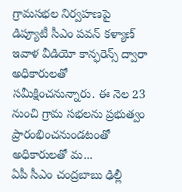గ్రామసభల నిర్వహణపై డిప్యూటీ సీఎం పవన్ కళ్యాణ్ ఇవాళ వీడియో కాన్ఫరెన్స్ ద్వారా అధికారులతో సమీక్షించనున్నారు. ఈ నెల 23 నుంచి గ్రామ సభలను ప్రభుత్వం ప్రారంభించనుండటంతో అధికారులతో మ...
ఏపీ సీఎం చంద్రబాబు ఢిల్లీ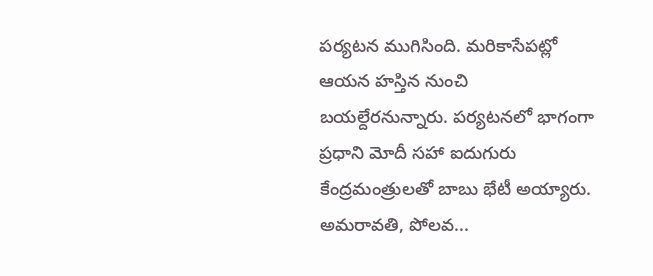పర్యటన ముగిసింది. మరికాసేపట్లో ఆయన హస్తిన నుంచి బయల్దేరనున్నారు. పర్యటనలో భాగంగా ప్రధాని మోదీ సహా ఐదుగురు కేంద్రమంత్రులతో బాబు భేటీ అయ్యారు. అమరావతి, పోలవ...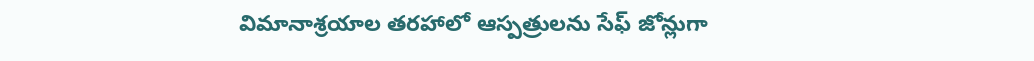విమానాశ్రయాల తరహాలో ఆస్పత్రులను సేఫ్ జోన్లుగా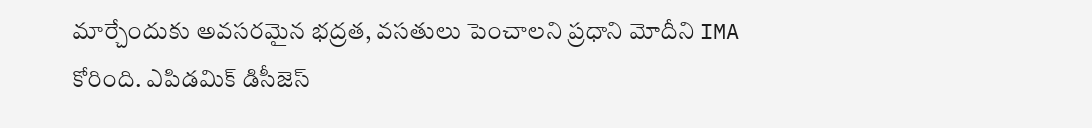మార్చేందుకు అవసరమైన భద్రత, వసతులు పెంచాలని ప్రధాని మోదీని IMA కోరింది. ఎపిడమిక్ డిసీజెస్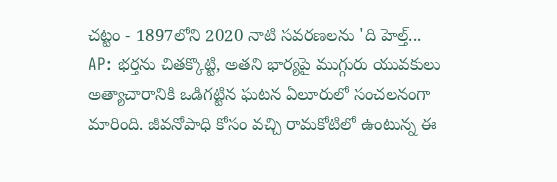చట్టం - 1897లోని 2020 నాటి సవరణలను 'ది హెల్త్...
AP: భర్తను చితక్కొట్టి, అతని భార్యపై ముగ్గురు యువకులు అత్యాచారానికి ఒడిగట్టిన ఘటన ఏలూరులో సంచలనంగా మారింది. జీవనోపాధి కోసం వచ్చి రామకోటిలో ఉంటున్న ఈ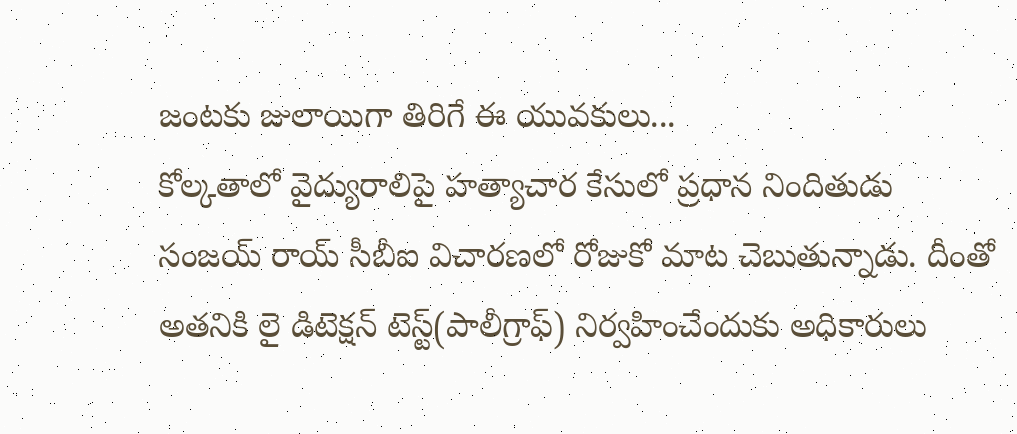జంటకు జులాయిగా తిరిగే ఈ యువకులు...
కోల్కతాలో వైద్యురాలిపై హత్యాచార కేసులో ప్రధాన నిందితుడు సంజయ్ రాయ్ సీబీఐ విచారణలో రోజుకో మాట చెబుతున్నాడు. దీంతో అతనికి లై డిటెక్షన్ టెస్ట్(పాలీగ్రాఫ్) నిర్వహించేందుకు అధికారులు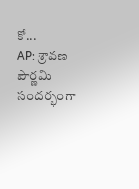కో...
AP: శ్రావణ పౌర్ణమి సందర్భంగా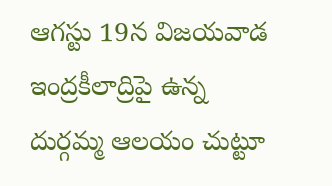ఆగస్టు 19న విజయవాడ ఇంద్రకీలాద్రిపై ఉన్న దుర్గమ్మ ఆలయం చుట్టూ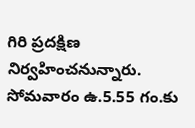గిరి ప్రదక్షిణ నిర్వహించనున్నారు. సోమవారం ఉ.5.55 గం.కు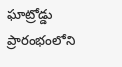ఘాట్రోడ్డు ప్రారంభంలోని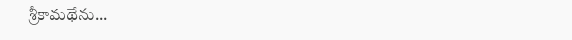శ్రీకామథేను...